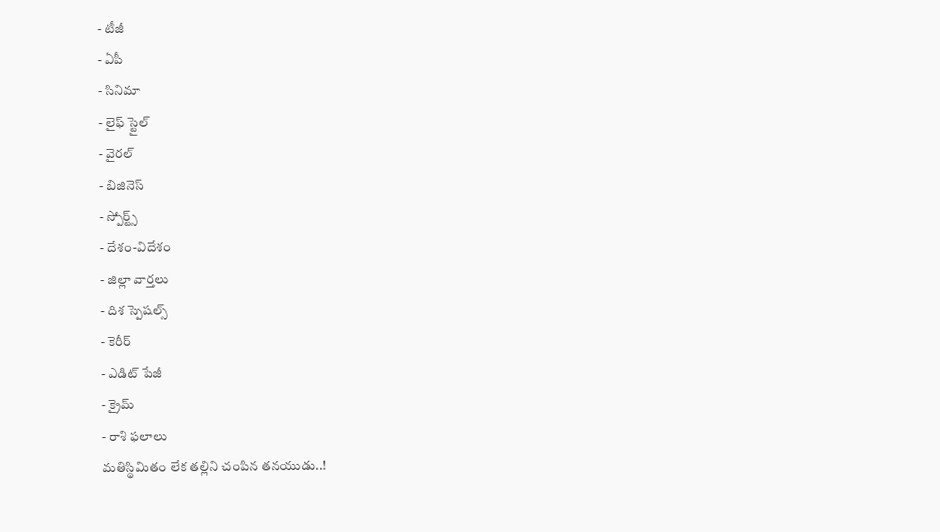- టీజీ
- ఏపీ
- సినిమా
- లైఫ్ స్టైల్
- వైరల్
- బిజినెస్
- స్పోర్ట్స్
- దేశం-విదేశం
- జిల్లా వార్తలు
- దిశ స్పెషల్స్
- కెరీర్
- ఎడిట్ పేజీ
- క్రైమ్
- రాశి ఫలాలు
మతిస్థిమితం లేక తల్లిని చంపిన తనయుడు..!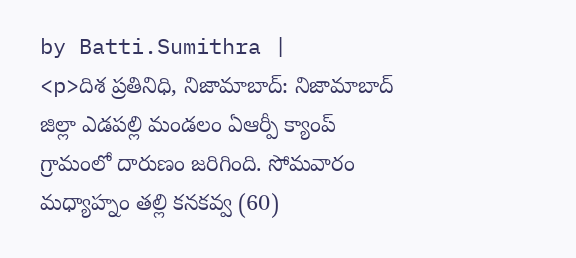by Batti.Sumithra |
<p>దిశ ప్రతినిధి, నిజామాబాద్: నిజామాబాద్ జిల్లా ఎడపల్లి మండలం ఏఆర్పీ క్యాంప్ గ్రామంలో దారుణం జరిగింది. సోమవారం మధ్యాహ్నం తల్లి కనకవ్వ (60)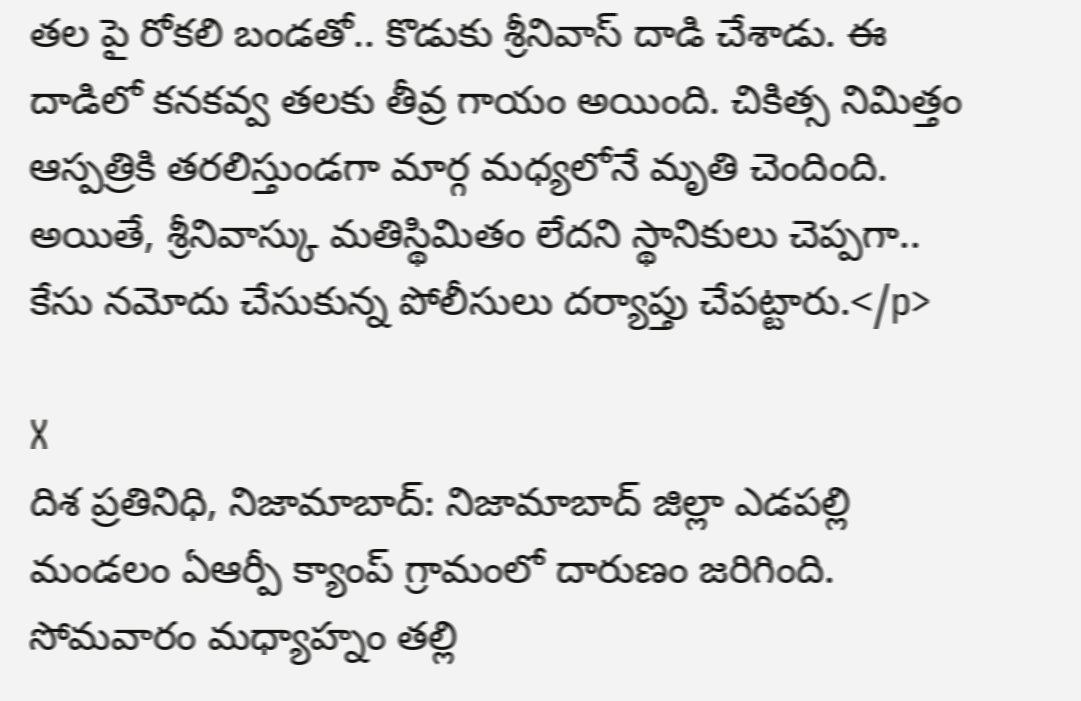తల పై రోకలి బండతో.. కొడుకు శ్రీనివాస్ దాడి చేశాడు. ఈ దాడిలో కనకవ్వ తలకు తీవ్ర గాయం అయింది. చికిత్స నిమిత్తం ఆస్పత్రికి తరలిస్తుండగా మార్గ మధ్యలోనే మృతి చెందింది. అయితే, శ్రీనివాస్కు మతిస్థిమితం లేదని స్థానికులు చెప్పగా.. కేసు నమోదు చేసుకున్న పోలీసులు దర్యాప్తు చేపట్టారు.</p>

X
దిశ ప్రతినిధి, నిజామాబాద్: నిజామాబాద్ జిల్లా ఎడపల్లి మండలం ఏఆర్పీ క్యాంప్ గ్రామంలో దారుణం జరిగింది. సోమవారం మధ్యాహ్నం తల్లి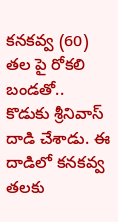కనకవ్వ (60) తల పై రోకలి బండతో.. కొడుకు శ్రీనివాస్ దాడి చేశాడు. ఈ దాడిలో కనకవ్వ తలకు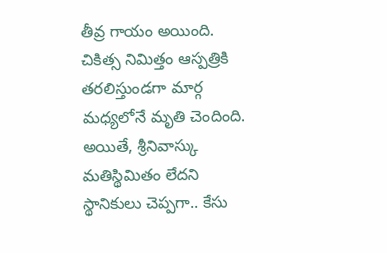తీవ్ర గాయం అయింది. చికిత్స నిమిత్తం ఆస్పత్రికి తరలిస్తుండగా మార్గ మధ్యలోనే మృతి చెందింది. అయితే, శ్రీనివాస్కు మతిస్థిమితం లేదని స్థానికులు చెప్పగా.. కేసు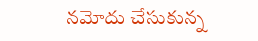నమోదు చేసుకున్న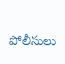పోలీసులు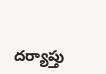దర్యాప్తు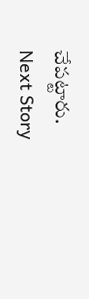చేపట్టారు.
Next Story